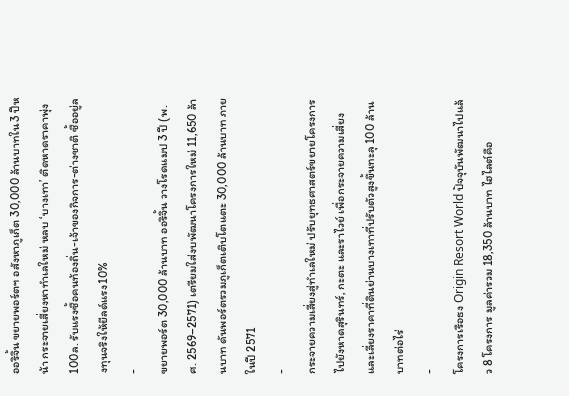ออริจิ้น ขยายพอร์ตฯ อสังหาภูเก็ต 30,000 ล้านบาทใน3 ปีหน้า กระจายเสี่ยงหาทำเลใหม่ หลบ ‘บางเทา’ ติดหาดราคาพุ่ง100ล. รับแรงซื้อคนท้องถิ่น-เจ้าของกิจการ-ต่างชาติ ซื้ออยู่ลงทุนจริงให้ยีลด์แรง10%
-
ขยายพอร์ต 30,000 ล้านบาท ออริจิ้น วางโรดแมป 3 ปี (พ.ศ. 2569–2571) เตรียมใส่งบพัฒนาโครงการใหม่ 11,650 ล้านบาท ดันพอร์ตรวมภูเก็ตเติบโตแตะ 30,000 ล้านบาท ภายในปี 2571
-
กระจายความเสี่ยงสู่ทำเลใหม่ ปรับยุทธศาสตร์ขยายโครงการไปยังหาดสุรินทร์, กะตะ และราไวย์ เพื่อกระจายความเสี่ยงและเลี่ยงราคาที่ดินย่านบางเทาที่ปรับตัวสูงขึ้นทะลุ 100 ล้านบาทต่อไร่
-
โครงการเรือธง Origin Resort World ปัจจุบันพัฒนาไปแล้ว 8 โครงการ มูลค่ารวม 18,350 ล้านบาท ไฮไลต์คือ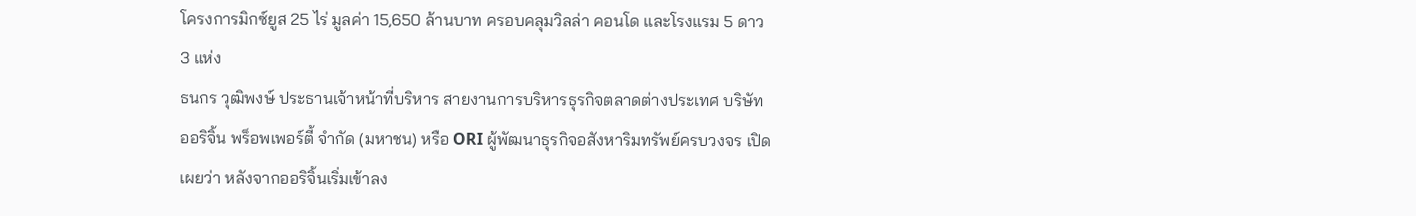โครงการมิกซ์ยูส 25 ไร่ มูลค่า 15,650 ล้านบาท ครอบคลุมวิลล่า คอนโด และโรงแรม 5 ดาว 3 แห่ง
ธนกร วุฒิพงษ์ ประธานเจ้าหน้าที่บริหาร สายงานการบริหารธุรกิจตลาดต่างประเทศ บริษัท ออริจิ้น พร็อพเพอร์ตี้ จำกัด (มหาชน) หรือ ORI ผู้พัฒนาธุรกิจอสังหาริมทรัพย์ครบวงจร เปิดเผยว่า หลังจากออริจิ้นเริ่มเข้าลง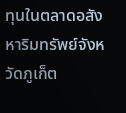ทุนในตลาดอสังหาริมทรัพย์จังหวัดภูเก็ต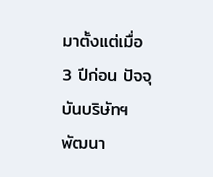มาตั้งแต่เมื่อ 3 ปีก่อน ปัจจุบันบริษัทฯ พัฒนา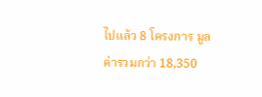ไปแล้ว 8 โครงการ มูลค่ารวมกว่า 18,350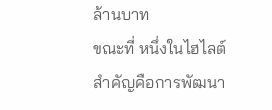ล้านบาท
ขณะที่ หนึ่งในไฮไลต์สำคัญคือการพัฒนา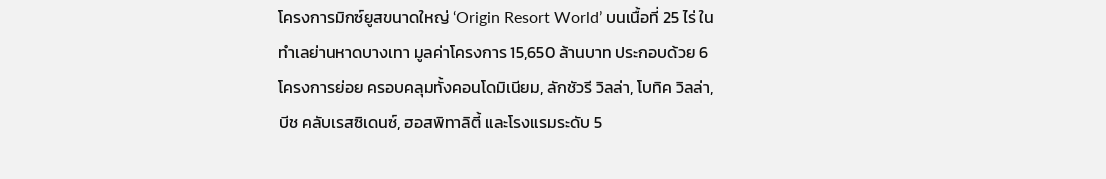โครงการมิกซ์ยูสขนาดใหญ่ ‘Origin Resort World’ บนเนื้อที่ 25 ไร่ ในทำเลย่านหาดบางเทา มูลค่าโครงการ 15,650 ล้านบาท ประกอบด้วย 6 โครงการย่อย ครอบคลุมทั้งคอนโดมิเนียม, ลักชัวรี วิลล่า, โบทิค วิลล่า, บีช คลับเรสซิเดนซ์, ฮอสพิทาลิตี้ และโรงแรมระดับ 5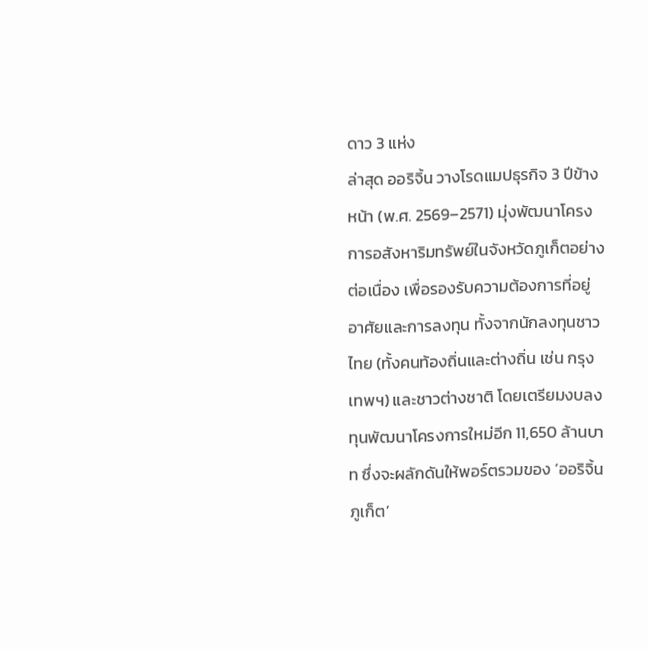ดาว 3 แห่ง
ล่าสุด ออริจิ้น วางโรดแมปธุรกิจ 3 ปีข้างหน้า (พ.ศ. 2569–2571) มุ่งพัฒนาโครงการอสังหาริมทรัพย์ในจังหวัดภูเก็ตอย่างต่อเนื่อง เพื่อรองรับความต้องการที่อยู่อาศัยและการลงทุน ทั้งจากนักลงทุนชาวไทย (ทั้งคนท้องถิ่นและต่างถิ่น เช่น กรุงเทพฯ) และชาวต่างชาติ โดยเตรียมงบลงทุนพัฒนาโครงการใหม่อีก 11,650 ล้านบาท ซึ่งจะผลักดันให้พอร์ตรวมของ ‘ออริจิ้น ภูเก็ต’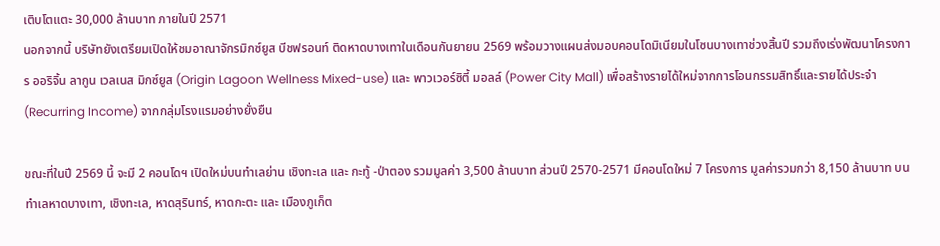เติบโตแตะ 30,000 ล้านบาท ภายในปี 2571
นอกจากนี้ บริษัทยังเตรียมเปิดให้ชมอาณาจักรมิกซ์ยูส บีชฟรอนท์ ติดหาดบางเทาในเดือนกันยายน 2569 พร้อมวางแผนส่งมอบคอนโดมิเนียมในโซนบางเทาช่วงสิ้นปี รวมถึงเร่งพัฒนาโครงการ ออริจิ้น ลากูน เวลเนส มิกซ์ยูส (Origin Lagoon Wellness Mixed-use) และ พาวเวอร์ซิตี้ มอลล์ (Power City Mall) เพื่อสร้างรายได้ใหม่จากการโอนกรรมสิทธิ์และรายได้ประจำ (Recurring Income) จากกลุ่มโรงแรมอย่างยั่งยืน

ขณะที่ในปี 2569 นี้ จะมี 2 คอนโดฯ เปิดใหม่บนทำเลย่าน เชิงทะเล และ กะทู้ -ป่าตอง รวมมูลค่า 3,500 ล้านบาท ส่วนปี 2570-2571 มีคอนโดใหม่ 7 โครงการ มูลค่ารวมกว่า 8,150 ล้านบาท บนทำเลหาดบางเทา, เชิงทะเล, หาดสุรินทร์, หาดกะตะ และ เมืองภูเก็ต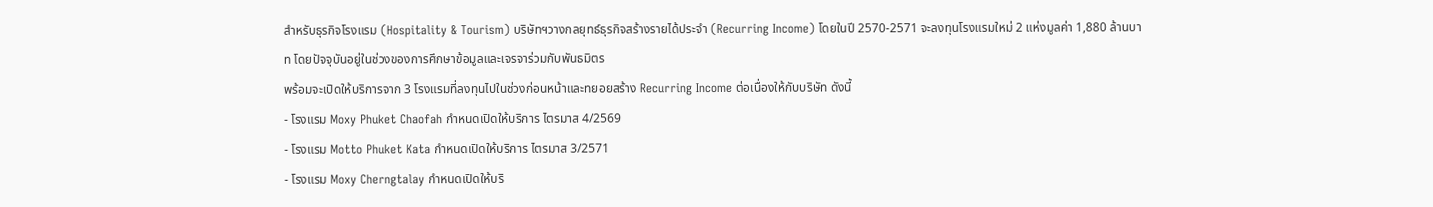สำหรับธุรกิจโรงแรม (Hospitality & Tourism) บริษัทฯวางกลยุทธ์ธุรกิจสร้างรายได้ประจำ (Recurring Income) โดยในปี 2570-2571 จะลงทุนโรงแรมใหม่ 2 แห่งมูลค่า 1,880 ล้านบาท โดยปัจจุบันอยู่ในช่วงของการศึกษาข้อมูลและเจรจาร่วมกับพันธมิตร
พร้อมจะเปิดให้บริการจาก 3 โรงแรมที่ลงทุนไปในช่วงก่อนหน้าและทยอยสร้าง Recurring Income ต่อเนื่องให้กับบริษัท ดังนี้
- โรงแรม Moxy Phuket Chaofah กำหนดเปิดให้บริการ ไตรมาส 4/2569
- โรงแรม Motto Phuket Kata กำหนดเปิดให้บริการ ไตรมาส 3/2571
- โรงแรม Moxy Cherngtalay กำหนดเปิดให้บริ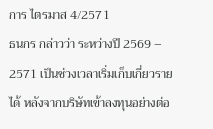การ ไตรมาส 4/2571
ธนกร กล่าวว่า ระหว่างปี 2569 – 2571 เป็นช่วงเวลาเริ่มเก็บเกี่ยวรายได้ หลังจากบริษัทเข้าลงทุนอย่างต่อ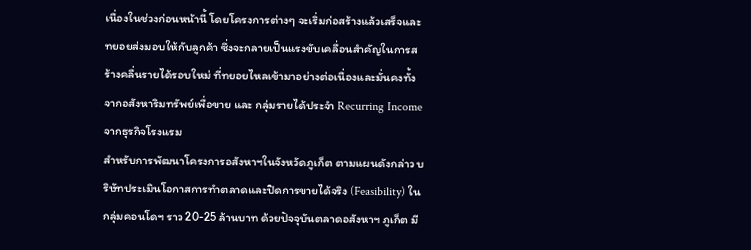เนื่องในช่วงก่อนหน้านี้ โดยโครงการต่างๆ จะเริ่มก่อสร้างแล้วเสร็จและทยอยส่งมอบให้กับลูกค้า ซึ่งจะกลายเป็นแรงขับเคลื่อนสำคัญในการสร้างคลื่นรายได้รอบใหม่ ที่ทยอยไหลเข้ามาอย่างต่อเนื่องและมั่นคงทั้งจากอสังหาริมทรัพย์เพื่อขาย และ กลุ่มรายได้ประจำ Recurring Income จากธุรกิจโรงแรม
สำหรับการพัฒนาโครงการอสังหาฯในจังหวัดภูเก็ต ตามแผนดังกล่าว บริษัทประเมินโอกาสการทำตลาดและปิดการขายได้จริง (Feasibility) ในกลุ่มคอนโดฯ ราว 20-25 ล้านบาท ด้วยปัจจุบันตลาดอสังหาฯ ภูเก็ต มี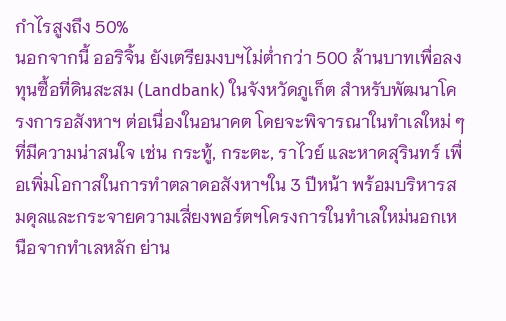กำไรสูงถึง 50%
นอกจากนี้ ออริจิ้น ยังเตรียมงบฯไม่ต่ำกว่า 500 ล้านบาทเพื่อลงทุนซื้อที่ดินสะสม (Landbank) ในจังหวัดภูเก็ต สำหรับพัฒนาโครงการอสังหาฯ ต่อเนื่องในอนาคต โดยจะพิจารณาในทำเลใหม่ ๆ ที่มีความน่าสนใจ เช่น กระทู้, กระตะ, ราไวย์ และหาดสุรินทร์ เพื่อเพิ่มโอกาสในการทำตลาดอสังหาฯใน 3 ปีหน้า พร้อมบริหารสมดุลและกระจายความเสี่ยงพอร์ตฯโครงการในทำเลใหม่นอกเหนือจากทำเลหลัก ย่าน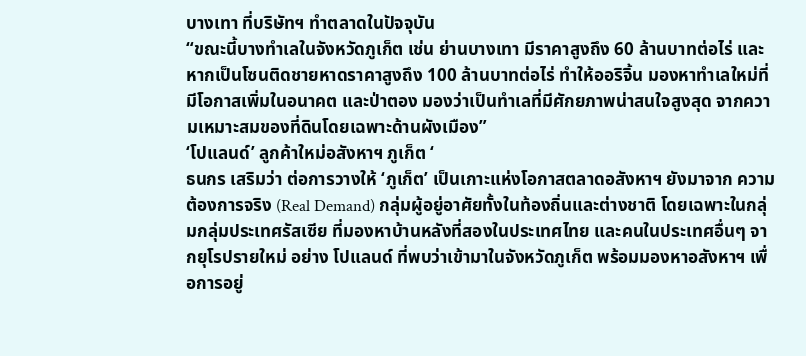บางเทา ที่บริษัทฯ ทำตลาดในปัจจุบัน
“ขณะนี้บางทำเลในจังหวัดภูเก็ต เช่น ย่านบางเทา มีราคาสูงถึง 60 ล้านบาทต่อไร่ และหากเป็นโซนติดชายหาดราคาสูงถึง 100 ล้านบาทต่อไร่ ทำให้ออริจิ้น มองหาทำเลใหม่ที่มีโอกาสเพิ่มในอนาคต และป่าตอง มองว่าเป็นทำเลที่มีศักยภาพน่าสนใจสูงสุด จากความเหมาะสมของที่ดินโดยเฉพาะด้านผังเมือง”
‘โปแลนด์’ ลูกค้าใหม่อสังหาฯ ภูเก็ต ‘
ธนกร เสริมว่า ต่อการวางให้ ‘ภูเก็ต’ เป็นเกาะแห่งโอกาสตลาดอสังหาฯ ยังมาจาก ความต้องการจริง (Real Demand) กลุ่มผู้อยู่อาศัยทั้งในท้องถิ่นและต่างชาติ โดยเฉพาะในกลุ่มกลุ่มประเทศรัสเซีย ที่มองหาบ้านหลังที่สองในประเทศไทย และคนในประเทศอื่นๆ จากยุโรปรายใหม่ อย่าง โปแลนด์ ที่พบว่าเข้ามาในจังหวัดภูเก็ต พร้อมมองหาอสังหาฯ เพื่อการอยู่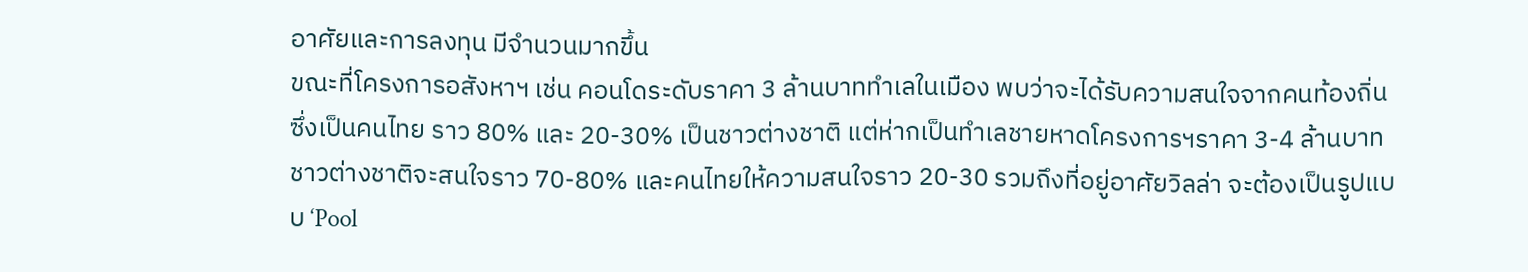อาศัยและการลงทุน มีจำนวนมากขึ้น
ขณะที่โครงการอสังหาฯ เช่น คอนโดระดับราคา 3 ล้านบาททำเลในเมือง พบว่าจะได้รับความสนใจจากคนท้องถิ่นซึ่งเป็นคนไทย ราว 80% และ 20-30% เป็นชาวต่างชาติ แต่ห่ากเป็นทำเลชายหาดโครงการฯราคา 3-4 ล้านบาท ชาวต่างชาติจะสนใจราว 70-80% และคนไทยให้ความสนใจราว 20-30 รวมถึงที่อยู่อาศัยวิลล่า จะต้องเป็นรูปแบบ ‘Pool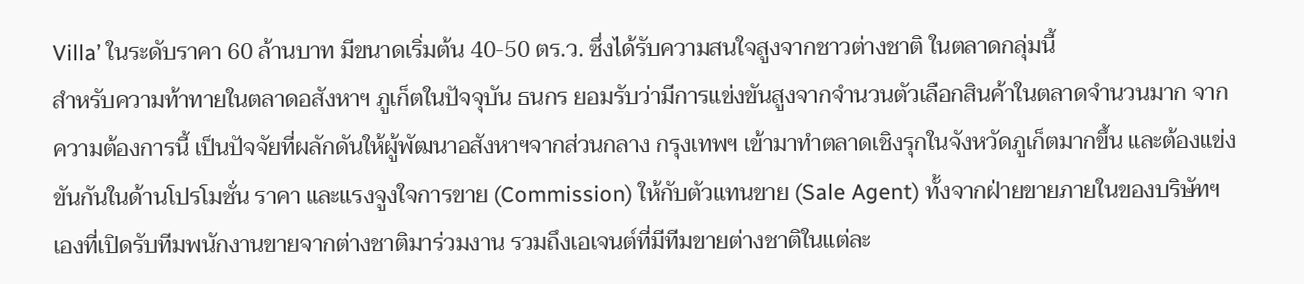Villa’ ในระดับราคา 60 ล้านบาท มีขนาดเริ่มต้น 40-50 ตร.ว. ซึ่งได้รับความสนใจสูงจากชาวต่างชาติ ในตลาดกลุ่มนี้
สำหรับความท้าทายในตลาดอสังหาฯ ภูเก็ตในปัจจุบัน ธนกร ยอมรับว่ามีการแข่งขันสูงจากจำนวนตัวเลือกสินค้าในตลาดจำนวนมาก จากความต้องการนี้ เป็นปัจจัยที่ผลักดันให้ผู้พัฒนาอสังหาฯจากส่วนกลาง กรุงเทพฯ เข้ามาทำตลาดเชิงรุกในจังหวัดภูเก็ตมากขึ้น และต้องแข่งขันกันในด้านโปรโมชั่น ราคา และแรงจูงใจการขาย (Commission) ให้กับตัวแทนขาย (Sale Agent) ทั้งจากฝ่ายขายภายในของบริษัทฯ เองที่เปิดรับทีมพนักงานขายจากต่างชาติมาร่วมงาน รวมถึงเอเจนต์ที่มีทีมขายต่างชาติในแต่ละ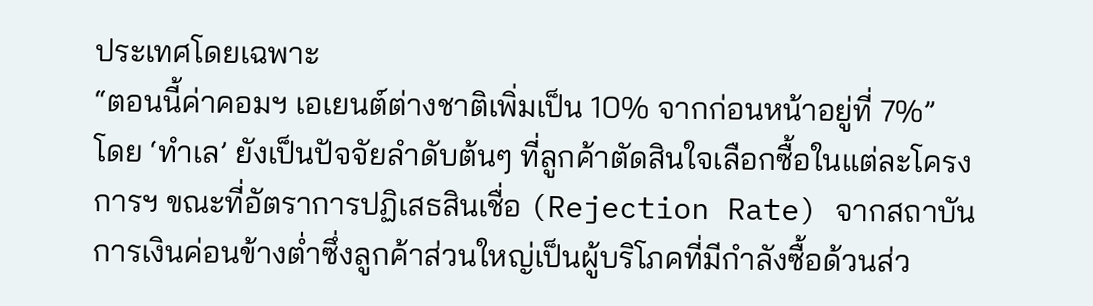ประเทศโดยเฉพาะ
“ตอนนี้ค่าคอมฯ เอเยนต์ต่างชาติเพิ่มเป็น 10% จากก่อนหน้าอยู่ที่ 7%”
โดย ‘ทำเล’ ยังเป็นปัจจัยลำดับต้นๆ ที่ลูกค้าตัดสินใจเลือกซื้อในแต่ละโครงการฯ ขณะที่อัตราการปฏิเสธสินเชื่อ (Rejection Rate) จากสถาบันการเงินค่อนข้างต่ำซึ่งลูกค้าส่วนใหญ่เป็นผู้บริโภคที่มีกำลังซื้อด้วนส่ว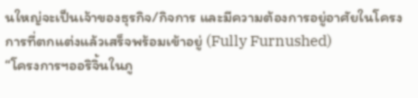นใหญ่จะเป็นเจ้าของธุรกิจ/กิจการ และมีความต้องการอยู่อาศัยในโครงการที่ตกแต่งแล้วเสร็จพร้อมเข้าอยู่ (Fully Furnushed)
“โครงการฯออริจิ้นในภู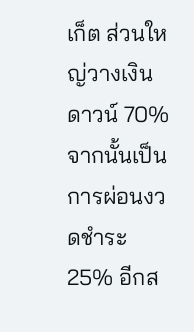เก็ต ส่วนใหญ่วางเงินดาวน์ 70% จากนั้นเป็นการผ่อนงวดชำระ 25% อีกส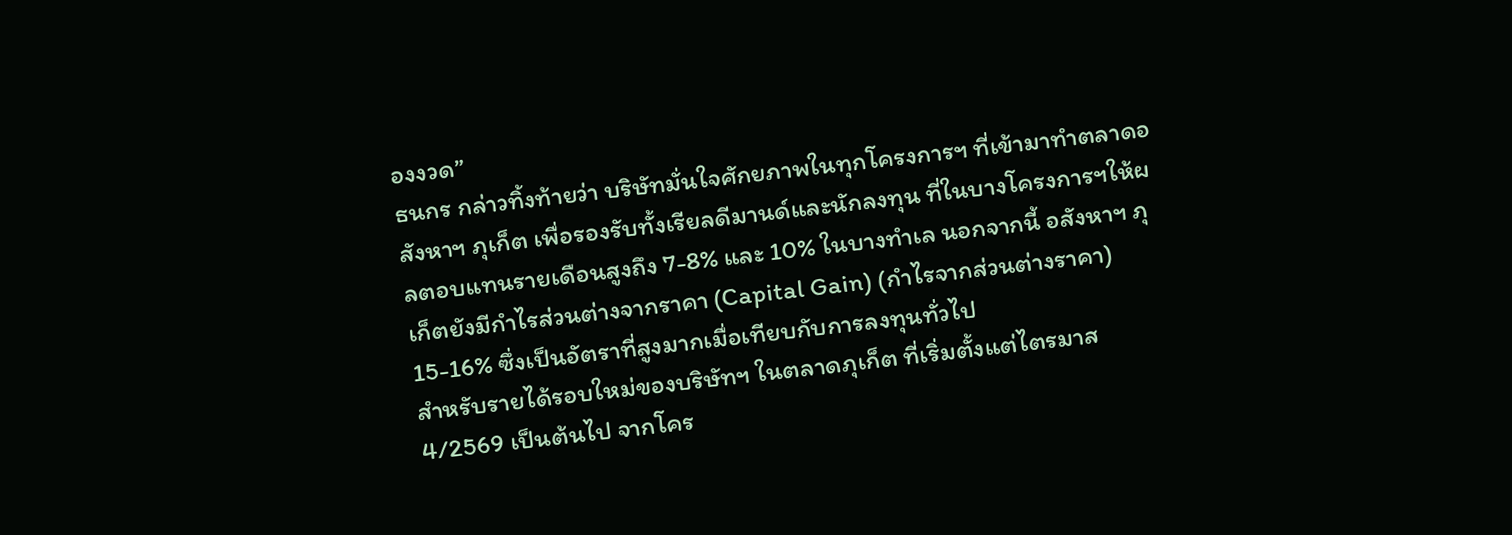องงวด”
ธนกร กล่าวทิ้งท้ายว่า บริษัทมั่นใจศักยภาพในทุกโครงการฯ ที่เข้ามาทำตลาดอสังหาฯ ภุเก็ต เพื่อรองรับทั้งเรียลดีมานด์และนักลงทุน ที่ในบางโครงการฯให้ผลตอบแทนรายเดือนสูงถึง 7-8% และ 10% ในบางทำเล นอกจากนี้ อสังหาฯ ภุเก็ตยังมีกำไรส่วนต่างจากราคา (Capital Gain) (กำไรจากส่วนต่างราคา) 15-16% ซึ่งเป็นอัตราที่สูงมากเมื่อเทียบกับการลงทุนทั่วไป
สำหรับรายได้รอบใหม่ของบริษัทฯ ในตลาดภุเก็ต ที่เริ่มตั้งแต่ไตรมาส 4/2569 เป็นต้นไป จากโคร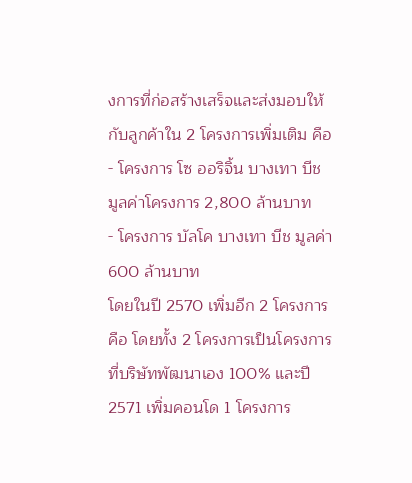งการที่ก่อสร้างเสร็จและส่งมอบให้กับลูกค้าใน 2 โครงการเพิ่มเติม คือ
- โครงการ โซ ออริจิ้น บางเทา บีช มูลค่าโครงการ 2,800 ล้านบาท
- โครงการ บัลโค บางเทา บีช มูลค่า 600 ล้านบาท
โดยในปี 2570 เพิ่มอีก 2 โครงการ คือ โดยทั้ง 2 โครงการเป็นโครงการที่บริษัทพัฒนาเอง 100% และปี 2571 เพิ่มคอนโด 1 โครงการ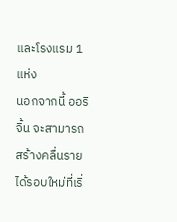และโรงแรม 1 แห่ง
นอกจากนี้ ออริจิ้น จะสามารถสร้างคลื่นรายได้รอบใหม่ที่เริ่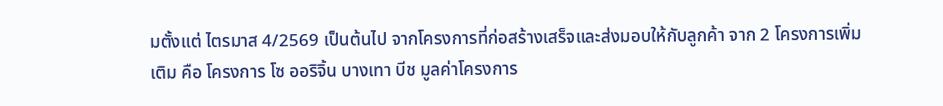มตั้งแต่ ไตรมาส 4/2569 เป็นต้นไป จากโครงการที่ก่อสร้างเสร็จและส่งมอบให้กับลูกค้า จาก 2 โครงการเพิ่มเติม คือ โครงการ โซ ออริจิ้น บางเทา บีช มูลค่าโครงการ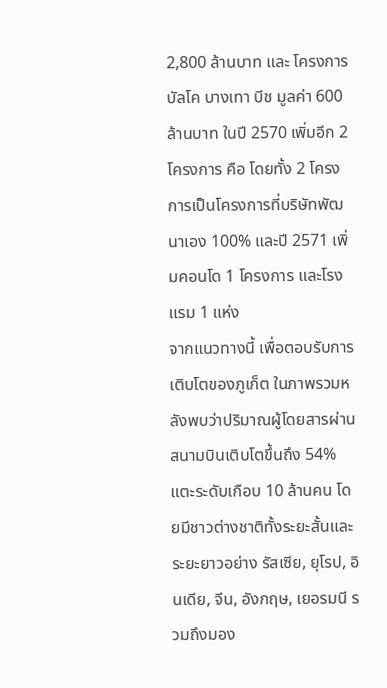2,800 ล้านบาท และ โครงการ บัลโค บางเทา บีช มูลค่า 600 ล้านบาท ในปี 2570 เพิ่มอีก 2 โครงการ คือ โดยทั้ง 2 โครงการเป็นโครงการที่บริษัทพัฒนาเอง 100% และปี 2571 เพิ่มคอนโด 1 โครงการ และโรงแรม 1 แห่ง
จากแนวทางนี้ เพื่อตอบรับการเติบโตของภูเก็ต ในภาพรวมหลังพบว่าปริมาณผู้โดยสารผ่านสนามบินเติบโตขึ้นถึง 54% แตะระดับเกือบ 10 ล้านคน โดยมีชาวต่างชาติทั้งระยะสั้นและระยะยาวอย่าง รัสเซีย, ยุโรป, อินเดีย, จีน, อังกฤษ, เยอรมนี รวมถึงมอง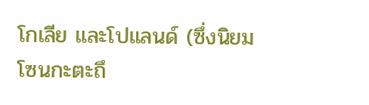โกเลีย และโปแลนด์ (ซึ่งนิยมโซนกะตะถึ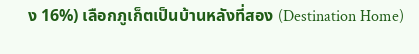ง 16%) เลือกภูเก็ตเป็นบ้านหลังที่สอง (Destination Home)